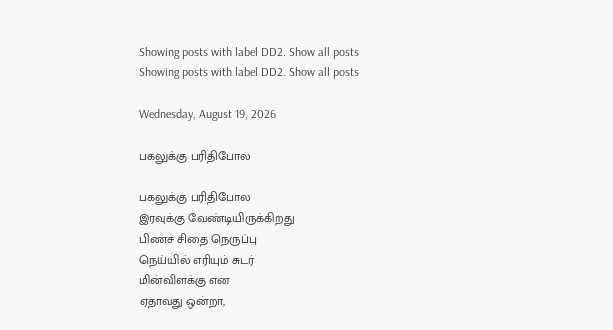Showing posts with label DD2. Show all posts
Showing posts with label DD2. Show all posts

Wednesday, August 19, 2026

பகலுக்கு பரிதிபோல

பகலுக்கு பரிதிபோல
இரவுக்கு வேண்டியிருக்கிறது
பிணச் சிதை நெருப்பு
நெய்யில் எரியும் சுடர்
மின்விளக்கு என
ஏதாவது ஒன்றா,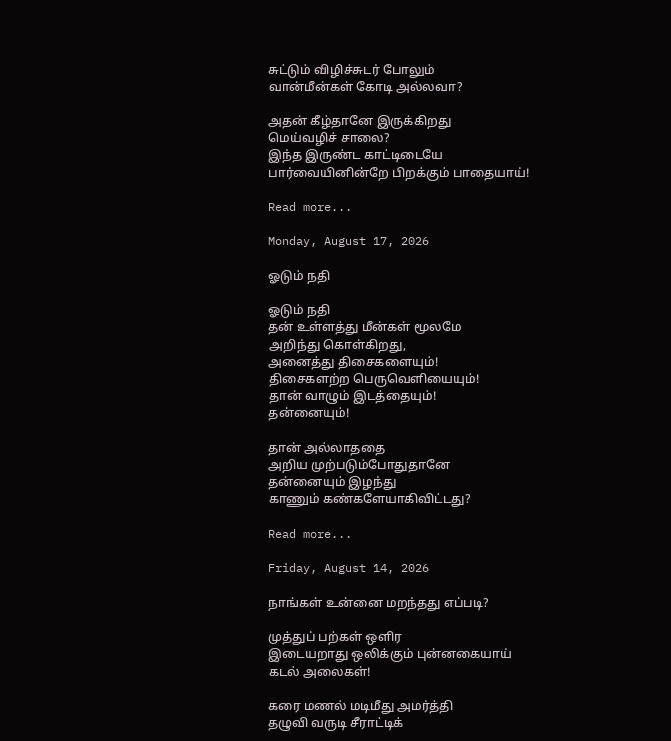சுட்டும் விழிச்சுடர் போலும்
வான்மீன்கள் கோடி அல்லவா?

அதன் கீழ்தானே இருக்கிறது
மெய்வழிச் சாலை?
இந்த இருண்ட காட்டிடையே
பார்வையினின்றே பிறக்கும் பாதையாய்!

Read more...

Monday, August 17, 2026

ஓடும் நதி

ஓடும் நதி
தன் உள்ளத்து மீன்கள் மூலமே
அறிந்து கொள்கிறது,
அனைத்து திசைகளையும்!
திசைகளற்ற பெருவெளியையும்!
தான் வாழும் இடத்தையும்!
தன்னையும்!

தான் அல்லாததை
அறிய முற்படும்போதுதானே
தன்னையும் இழந்து
காணும் கண்களேயாகிவிட்டது?

Read more...

Friday, August 14, 2026

நாங்கள் உன்னை மறந்தது எப்படி?

முத்துப் பற்கள் ஒளிர
இடையறாது ஒலிக்கும் புன்னகையாய்
கடல் அலைகள்!

கரை மணல் மடிமீது அமர்த்தி
தழுவி வருடி சீராட்டிக்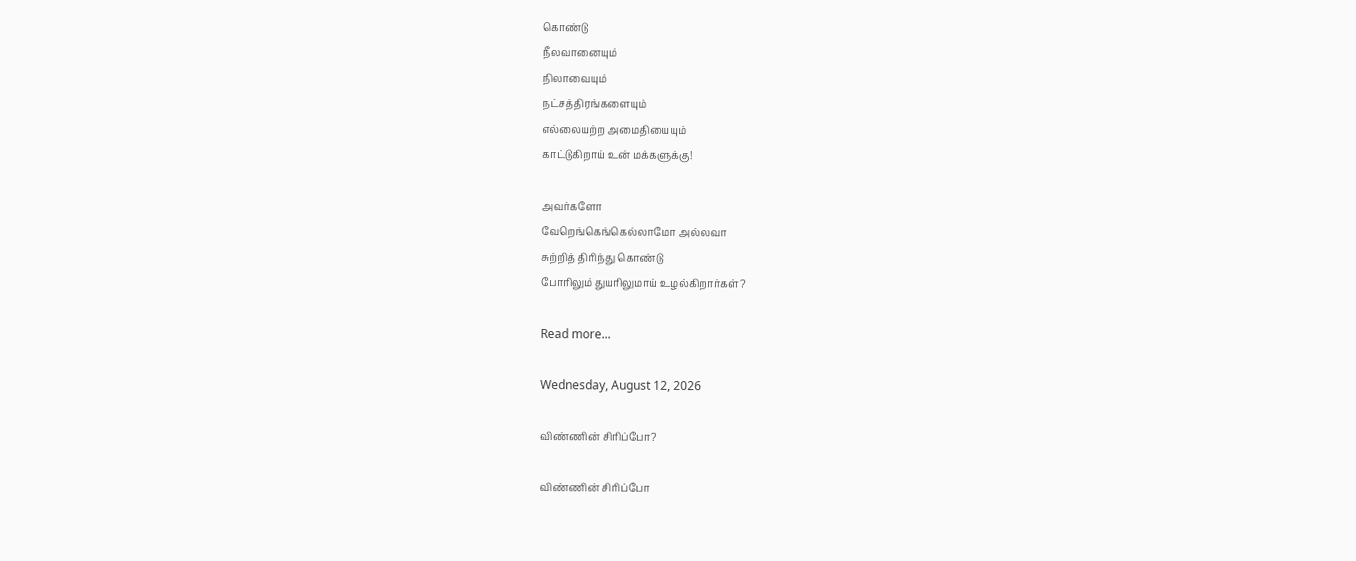கொண்டு
நீலவானையும்
நிலாவையும்
நட்சத்திரங்களையும்
எல்லையற்ற அமைதியையும்
காட்டுகிறாய் உன் மக்களுக்கு!

அவர்களோ
வேறெங்கெங்கெல்லாமோ அல்லவா
சுற்றித் திரிந்து கொண்டு
போரிலும் துயரிலுமாய் உழல்கிறார்கள்?

Read more...

Wednesday, August 12, 2026

விண்ணின் சிரிப்போ?

விண்ணின் சிரிப்போ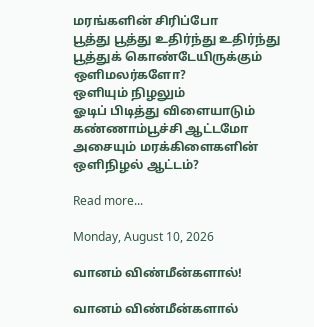மரங்களின் சிரிப்போ
பூத்து பூத்து உதிர்ந்து உதிர்ந்து
பூத்துக் கொண்டேயிருக்கும்
ஒளிமலர்களோ?
ஒளியும் நிழலும்
ஓடிப் பிடித்து விளையாடும்
கண்ணாம்பூச்சி ஆட்டமோ
அசையும் மரக்கிளைகளின்
ஒளிநிழல் ஆட்டம்?

Read more...

Monday, August 10, 2026

வானம் விண்மீன்களால்!

வானம் விண்மீன்களால்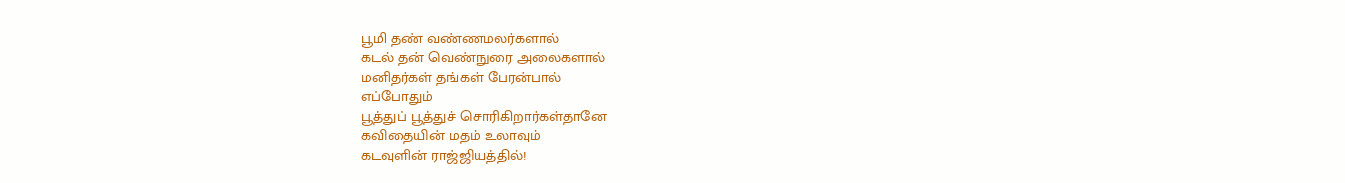பூமி தண் வண்ணமலர்களால்
கடல் தன் வெண்நுரை அலைகளால்
மனிதர்கள் தங்கள் பேரன்பால்
எப்போதும்
பூத்துப் பூத்துச் சொரிகிறார்கள்தானே
கவிதையின் மதம் உலாவும்
கடவுளின் ராஜ்ஜியத்தில்!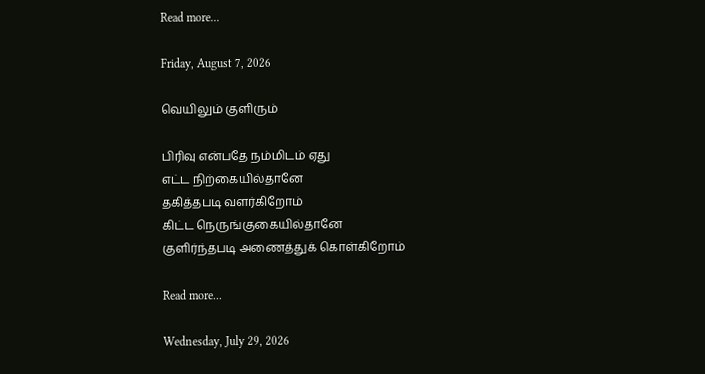Read more...

Friday, August 7, 2026

வெயிலும் குளிரும்

பிரிவு என்பதே நம்மிடம் ஏது
எட்ட நிற்கையில்தானே
தகித்தபடி வளர்கிறோம்
கிட்ட நெருங்குகையில்தானே
குளிர்ந்தபடி அணைத்துக் கொள்கிறோம்

Read more...

Wednesday, July 29, 2026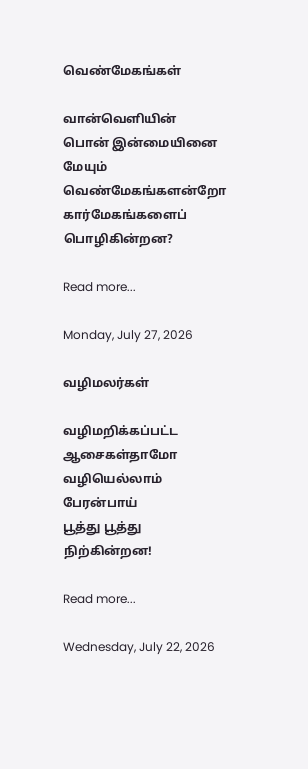வெண்மேகங்கள்

வான்வெளியின்
பொன் இன்மையினை மேயும்
வெண்மேகங்களன்றோ
கார்மேகங்களைப் பொழிகின்றன?

Read more...

Monday, July 27, 2026

வழிமலர்கள்

வழிமறிக்கப்பட்ட ஆசைகள்தாமோ
வழியெல்லாம் பேரன்பாய்
பூத்து பூத்து நிற்கின்றன!

Read more...

Wednesday, July 22, 2026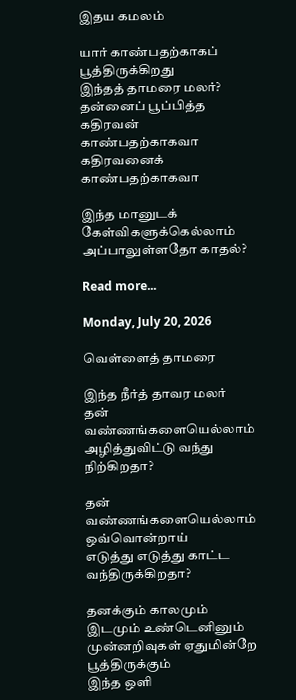இதய கமலம்

யார் காண்பதற்காகப் பூத்திருக்கிறது
இந்தத் தாமரை மலர்?
தன்னைப் பூப்பித்த
கதிரவன் காண்பதற்காகவா
கதிரவனைக் காண்பதற்காகவா

இந்த மானுடக் கேள்விகளுக்கெல்லாம்
அப்பாலுள்ளதோ காதல்?

Read more...

Monday, July 20, 2026

வெள்ளைத் தாமரை

இந்த நீர்த் தாவர மலர்
தன் வண்ணங்களையெல்லாம்
அழித்துவிட்டு வந்து நிற்கிறதா?

தன் வண்ணங்களையெல்லாம்
ஒவ்வொன்றாய்
எடுத்து எடுத்து காட்ட வந்திருக்கிறதா?

தனக்கும் காலமும் இடமும் உண்டெனினும்
முன்னறிவுகள் ஏதுமின்றே பூத்திருக்கும்
இந்த ஒளி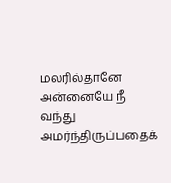மலரில்தானே
அன்னையே நீ வந்து
அமர்ந்திருப்பதைக்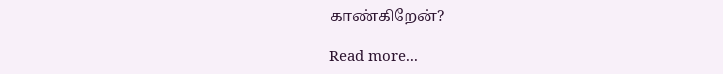காண்கிறேன்?

Read more...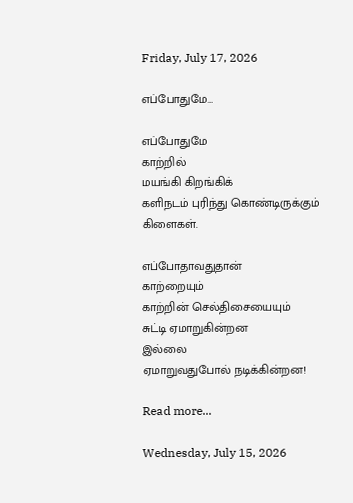Friday, July 17, 2026

எப்போதுமே…

எப்போதுமே
காற்றில்
மயங்கி கிறங்கிக்
களிநடம் புரிந்து கொண்டிருக்கும்
கிளைகள்.

எப்போதாவதுதான்
காற்றையும்
காற்றின் செல்திசையையும்
சுட்டி ஏமாறுகின்றன
இல்லை
ஏமாறுவதுபோல் நடிக்கின்றன!

Read more...

Wednesday, July 15, 2026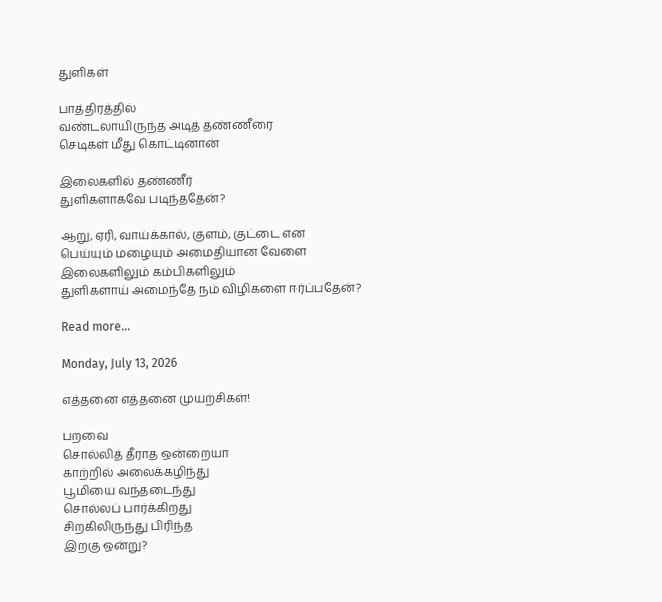துளிகள்

பாத்திரத்தில்
வண்டலாயிருந்த அடித் தண்ணீரை
செடிகள் மீது கொட்டினான்

இலைகளில் தண்ணீர்
துளிகளாகவே படிந்ததேன்?

ஆறு, ஏரி, வாய்க்கால், குளம், குட்டை என
பெய்யும் மழையும் அமைதியான வேளை
இலைகளிலும் கம்பிகளிலும்
துளிகளாய் அமைந்தே நம் விழிகளை ஈர்ப்பதேன்?

Read more...

Monday, July 13, 2026

எத்தனை எத்தனை முயற்சிகள்!

பறவை
சொல்லித் தீராத ஒன்றையா
காற்றில் அலைக்கழிந்து
பூமியை வந்தடைந்து
சொல்லப் பார்க்கிறது
சிறகிலிருந்து பிரிந்த
இறகு ஒன்று?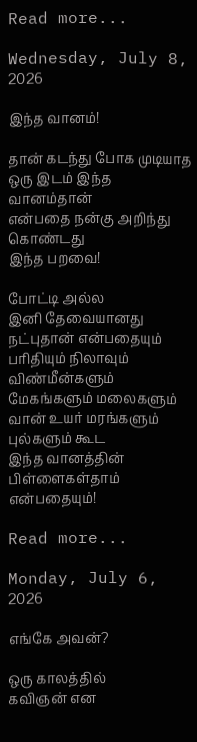Read more...

Wednesday, July 8, 2026

இந்த வானம்!

தான் கடந்து போக முடியாத
ஒரு இடம் இந்த வானம்தான்
என்பதை நன்கு அறிந்து கொண்டது
இந்த பறவை!

போட்டி அல்ல
இனி தேவையானது
நட்புதான் என்பதையும்
பரிதியும் நிலாவும் விண்மீன்களும்
மேகங்களும் மலைகளும்
வான் உயர் மரங்களும்
புல்களும் கூட
இந்த வானத்தின் பிள்ளைகள்தாம்
என்பதையும்!

Read more...

Monday, July 6, 2026

எங்கே அவன்?

ஒரு காலத்தில்
கவிஞன் என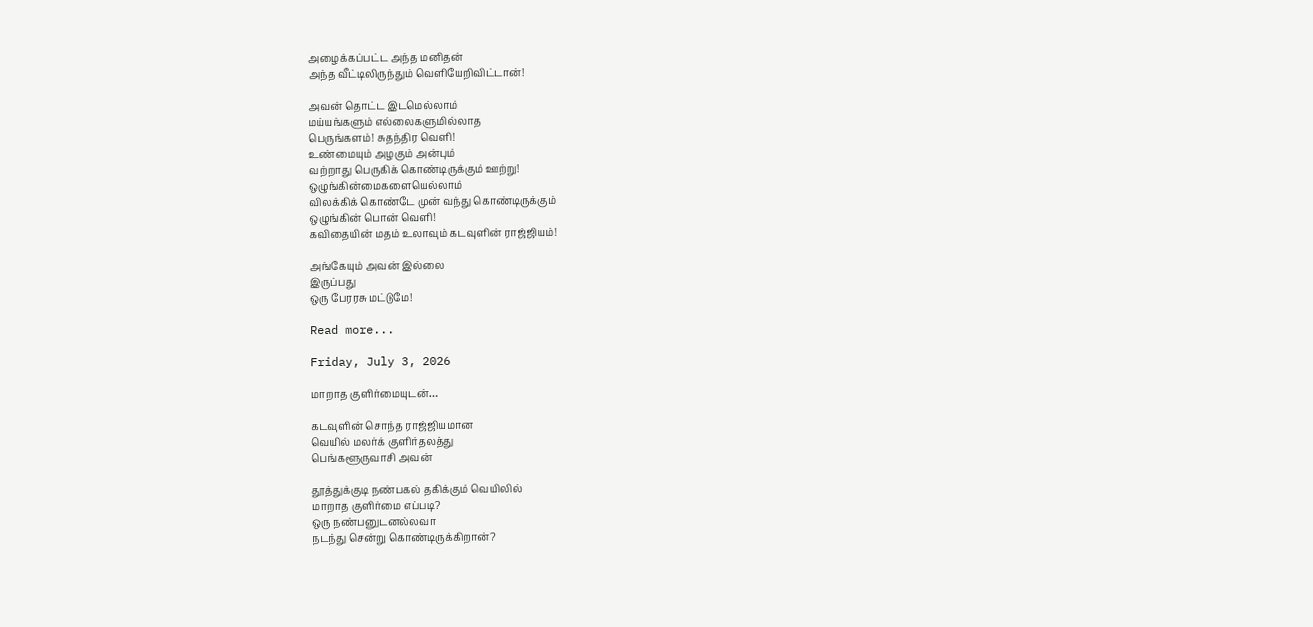அழைக்கப்பட்ட அந்த மனிதன்
அந்த வீட்டிலிருந்தும் வெளியேறிவிட்டான்!

அவன் தொட்ட இடமெல்லாம்
மய்யங்களும் எல்லைகளுமில்லாத
பெருங்களம்! சுதந்திர வெளி!
உண்மையும் அழகும் அன்பும்
வற்றாது பெருகிக் கொண்டிருக்கும் ஊற்று!
ஒழுங்கின்மைகளையெல்லாம்
விலக்கிக் கொண்டே முன் வந்து கொண்டிருக்கும்
ஒழுங்கின் பொன் வெளி!
கவிதையின் மதம் உலாவும் கடவுளின் ராஜ்ஜியம்!

அங்கேயும் அவன் இல்லை
இருப்பது
ஒரு பேரரசு மட்டுமே!

Read more...

Friday, July 3, 2026

மாறாத குளிர்மையுடன்…

கடவுளின் சொந்த ராஜ்ஜியமான
வெயில் மலர்க் குளிர்தலத்து
பெங்களூருவாசி அவன்

தூத்துக்குடி நண்பகல் தகிக்கும் வெயிலில்
மாறாத குளிர்மை எப்படி?
ஒரு நண்பனுடனல்லவா
நடந்து சென்று கொண்டிருக்கிறான்?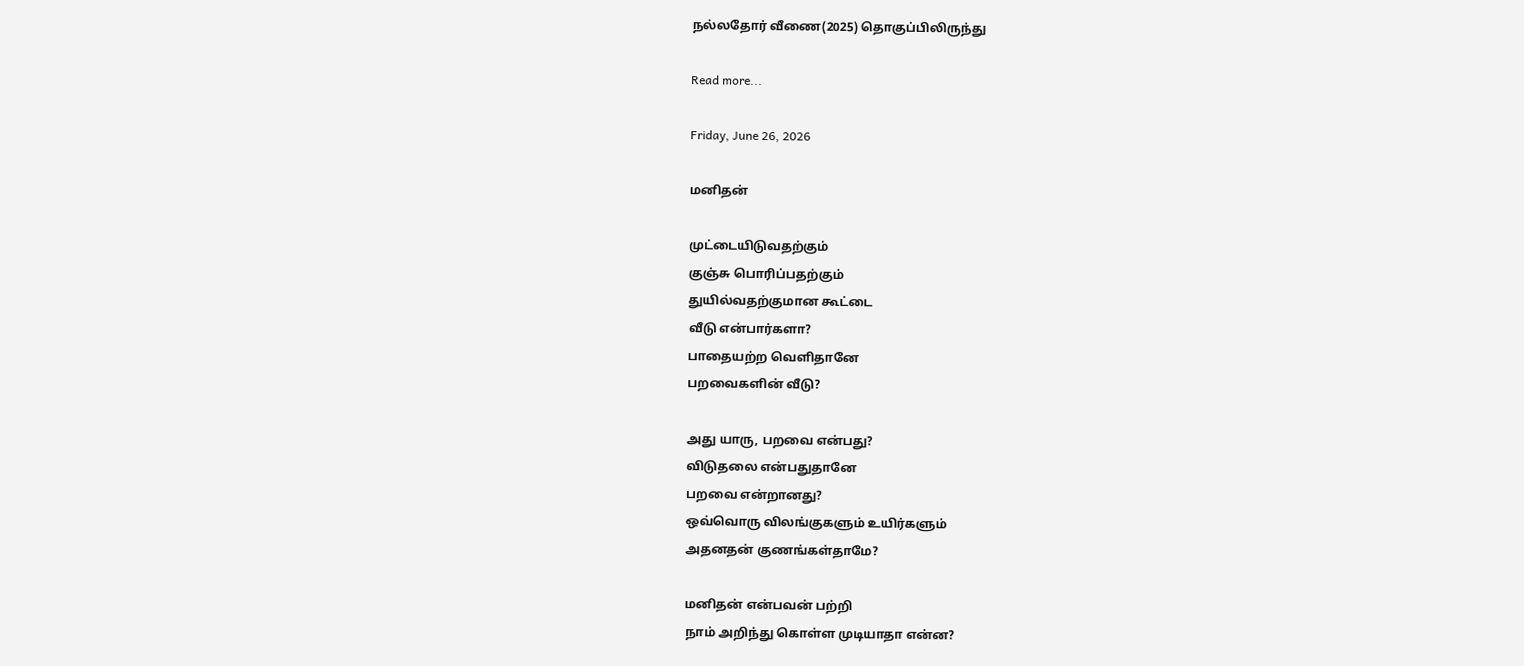நல்லதோர் வீணை(2025) தொகுப்பிலிருந்து

Read more...

Friday, June 26, 2026

மனிதன்

முட்டையிடுவதற்கும்
குஞ்சு பொரிப்பதற்கும்
துயில்வதற்குமான கூட்டை
வீடு என்பார்களா?
பாதையற்ற வெளிதானே
பறவைகளின் வீடு?

அது யாரு, பறவை என்பது?
விடுதலை என்பதுதானே
பறவை என்றானது?
ஒவ்வொரு விலங்குகளும் உயிர்களும்
அதனதன் குணங்கள்தாமே?

மனிதன் என்பவன் பற்றி
நாம் அறிந்து கொள்ள முடியாதா என்ன?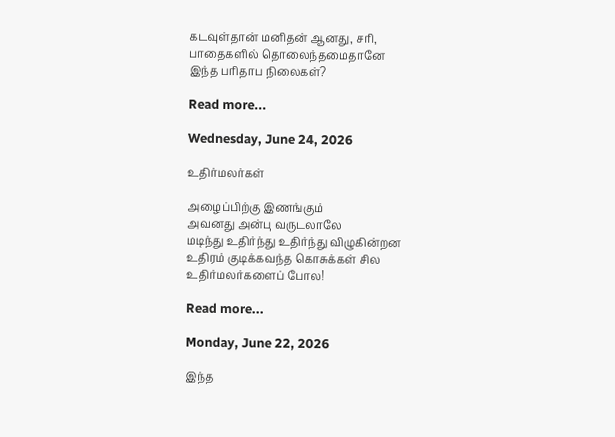கடவுள்தான் மனிதன் ஆனது, சரி,
பாதைகளில் தொலைந்தமைதானே
இந்த பரிதாப நிலைகள்?

Read more...

Wednesday, June 24, 2026

உதிர்மலர்கள்

அழைப்பிற்கு இணங்கும்
அவனது அன்பு வருடலாலே
மடிந்து உதிர்ந்து உதிர்ந்து விழுகின்றன
உதிரம் குடிக்கவந்த கொசுக்கள் சில
உதிர்மலர்களைப் போல!

Read more...

Monday, June 22, 2026

இந்த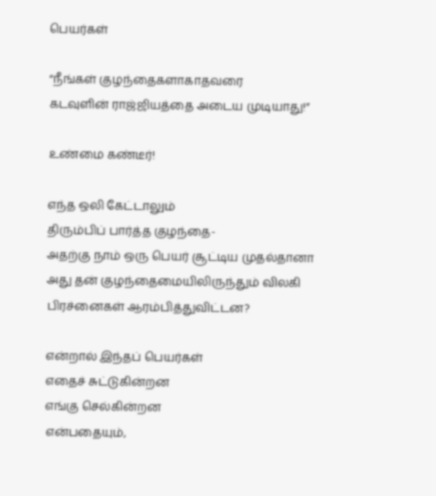பெயர்கள்

“நீங்கள் குழந்தைகளாகாதவரை
கடவுளின் ராஜ்ஜியத்தை அடைய முடியாது!”

உண்மை கண்டீர்!

எந்த ஒலி கேட்டாலும்
திரும்பிப் பார்த்த குழந்தை-
அதற்கு நாம் ஒரு பெயர் சூட்டிய முதல்தானா
அது தன் குழந்தைமையிலிருந்தும் விலகி
பிரச்னைகள் ஆரம்பித்துவிட்டன?

என்றால் இந்தப் பெயர்கள்
எதைச் சுட்டுகின்றன
எங்கு செல்கின்றன
என்பதையும்,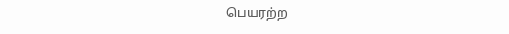பெயரற்ற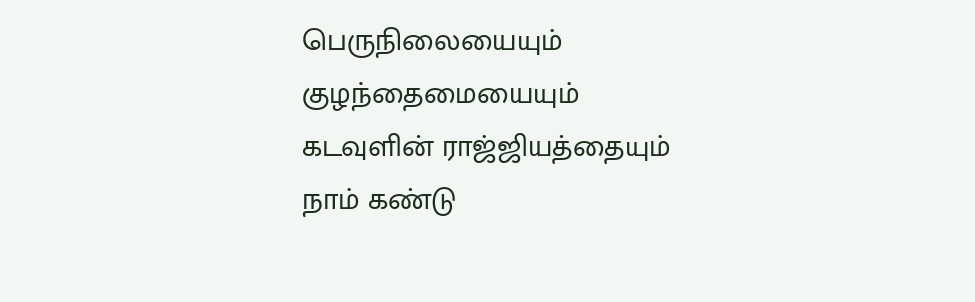பெருநிலையையும்
குழந்தைமையையும்
கடவுளின் ராஜ்ஜியத்தையும்
நாம் கண்டு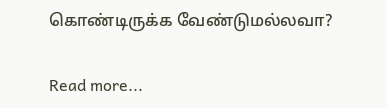கொண்டிருக்க வேண்டுமல்லவா?

Read more...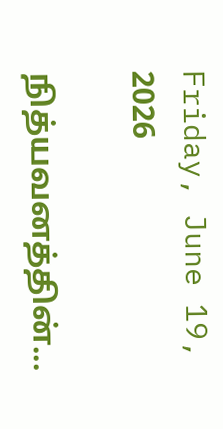Friday, June 19, 2026

நித்யவனத்தின்...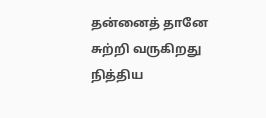தன்னைத் தானே
சுற்றி வருகிறது
நித்திய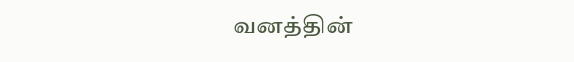வனத்தின்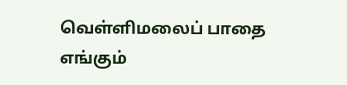வெள்ளிமலைப் பாதை
எங்கும்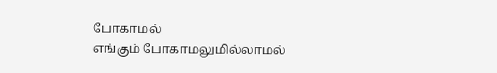போகாமல்
எங்கும் போகாமலுமில்லாமல்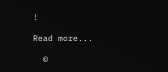!

Read more...

  ©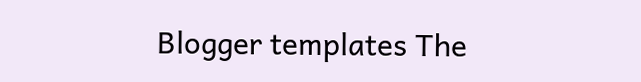Blogger templates The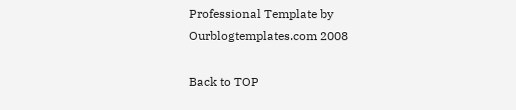Professional Template by Ourblogtemplates.com 2008

Back to TOP